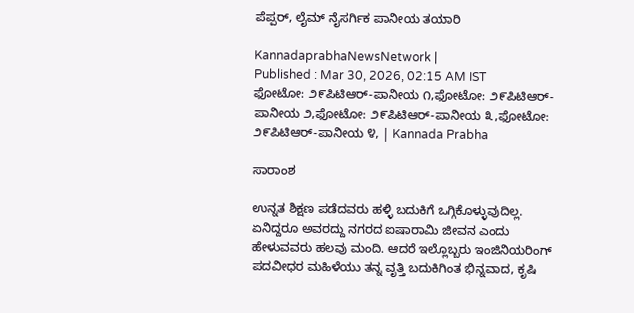ಪೆಪ್ಪರ್‌, ಲೈಮ್ ನೈಸರ್ಗಿಕ ಪಾನೀಯ ತಯಾರಿ

KannadaprabhaNewsNetwork |
Published : Mar 30, 2026, 02:15 AM IST
ಫೋಟೋ: ೨೯ಪಿಟಿಆರ್-ಪಾನೀಯ ೧,ಫೋಟೋ: ೨೯ಪಿಟಿಆರ್-ಪಾನೀಯ ೨,ಫೋಟೋ: ೨೯ಪಿಟಿಆರ್-ಪಾನೀಯ ೩,ಫೋಟೋ: ೨೯ಪಿಟಿಆರ್-ಪಾನೀಯ ೪, | Kannada Prabha

ಸಾರಾಂಶ

ಉನ್ನತ ಶಿಕ್ಷಣ ಪಡೆದವರು ಹಳ್ಳಿ ಬದುಕಿಗೆ ಒಗ್ಗಿಕೊಳ್ಳುವುದಿಲ್ಲ. ಏನಿದ್ದರೂ ಅವರದ್ದು ನಗರದ ಐಷಾರಾಮಿ ಜೀವನ ಎಂದು ಹೇಳುವವರು ಹಲವು ಮಂದಿ. ಆದರೆ ಇಲ್ಲೊಬ್ಬರು ಇಂಜಿನಿಯರಿಂಗ್ ಪದವೀಧರ ಮಹಿಳೆಯು ತನ್ನ ವೃತ್ತಿ ಬದುಕಿಗಿಂತ ಭಿನ್ನವಾದ, ಕೃಷಿ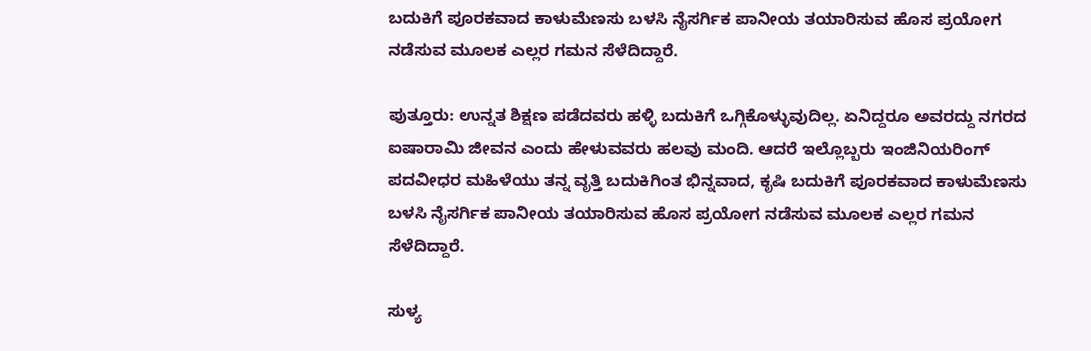ಬದುಕಿಗೆ ಪೂರಕವಾದ ಕಾಳುಮೆಣಸು ಬಳಸಿ ನೈಸರ್ಗಿಕ ಪಾನೀಯ ತಯಾರಿಸುವ ಹೊಸ ಪ್ರಯೋಗ ನಡೆಸುವ ಮೂಲಕ ಎಲ್ಲರ ಗಮನ ಸೆಳೆದಿದ್ದಾರೆ.

ಪುತ್ತೂರು: ಉನ್ನತ ಶಿಕ್ಷಣ ಪಡೆದವರು ಹಳ್ಳಿ ಬದುಕಿಗೆ ಒಗ್ಗಿಕೊಳ್ಳುವುದಿಲ್ಲ. ಏನಿದ್ದರೂ ಅವರದ್ದು ನಗರದ ಐಷಾರಾಮಿ ಜೀವನ ಎಂದು ಹೇಳುವವರು ಹಲವು ಮಂದಿ. ಆದರೆ ಇಲ್ಲೊಬ್ಬರು ಇಂಜಿನಿಯರಿಂಗ್ ಪದವೀಧರ ಮಹಿಳೆಯು ತನ್ನ ವೃತ್ತಿ ಬದುಕಿಗಿಂತ ಭಿನ್ನವಾದ, ಕೃಷಿ ಬದುಕಿಗೆ ಪೂರಕವಾದ ಕಾಳುಮೆಣಸು ಬಳಸಿ ನೈಸರ್ಗಿಕ ಪಾನೀಯ ತಯಾರಿಸುವ ಹೊಸ ಪ್ರಯೋಗ ನಡೆಸುವ ಮೂಲಕ ಎಲ್ಲರ ಗಮನ ಸೆಳೆದಿದ್ದಾರೆ.

ಸುಳ್ಯ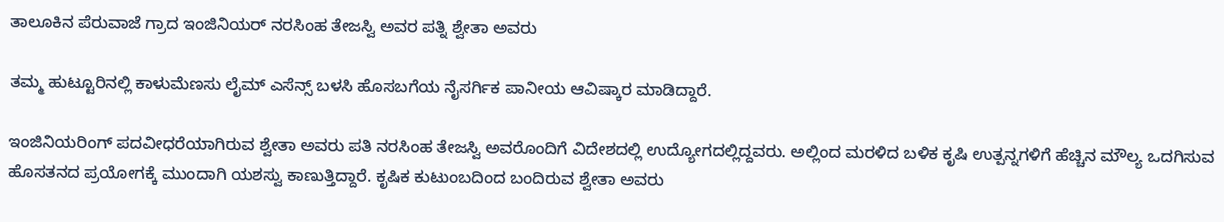ತಾಲೂಕಿನ ಪೆರುವಾಜೆ ಗ್ರಾದ ಇಂಜಿನಿಯರ್ ನರಸಿಂಹ ತೇಜಸ್ವಿ ಅವರ ಪತ್ನಿ ಶ್ವೇತಾ ಅವರು

ತಮ್ಮ ಹುಟ್ಟೂರಿನಲ್ಲಿ ಕಾಳುಮೆಣಸು ಲೈಮ್ ಎಸೆನ್ಸ್‌ ಬಳಸಿ ಹೊಸಬಗೆಯ ನೈಸರ್ಗಿಕ ಪಾನೀಯ ಆವಿಷ್ಕಾರ ಮಾಡಿದ್ದಾರೆ.

ಇಂಜಿನಿಯರಿಂಗ್ ಪದವೀಧರೆಯಾಗಿರುವ ಶ್ವೇತಾ ಅವರು ಪತಿ ನರಸಿಂಹ ತೇಜಸ್ವಿ ಅವರೊಂದಿಗೆ ವಿದೇಶದಲ್ಲಿ ಉದ್ಯೋಗದಲ್ಲಿದ್ದವರು. ಅಲ್ಲಿಂದ ಮರಳಿದ ಬಳಿಕ ಕೃಷಿ ಉತ್ಪನ್ನಗಳಿಗೆ ಹೆಚ್ಚಿನ ಮೌಲ್ಯ ಒದಗಿಸುವ ಹೊಸತನದ ಪ್ರಯೋಗಕ್ಕೆ ಮುಂದಾಗಿ ಯಶಸ್ವು ಕಾಣುತ್ತಿದ್ದಾರೆ. ಕೃಷಿಕ ಕುಟುಂಬದಿಂದ ಬಂದಿರುವ ಶ್ವೇತಾ ಅವರು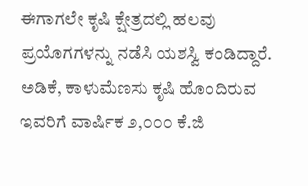ಈಗಾಗಲೇ ಕೃಷಿ ಕ್ಷೇತ್ರದಲ್ಲಿ ಹಲವು ಪ್ರಯೊಗಗಳನ್ನು ನಡೆಸಿ ಯಶಸ್ವಿ ಕಂಡಿದ್ದಾರೆ. ಅಡಿಕೆ, ಕಾಳುಮೆಣಸು ಕೃಷಿ ಹೊಂದಿರುವ ಇವರಿಗೆ ವಾರ್ಷಿಕ ೨,೦೦೦ ಕೆ.ಜಿ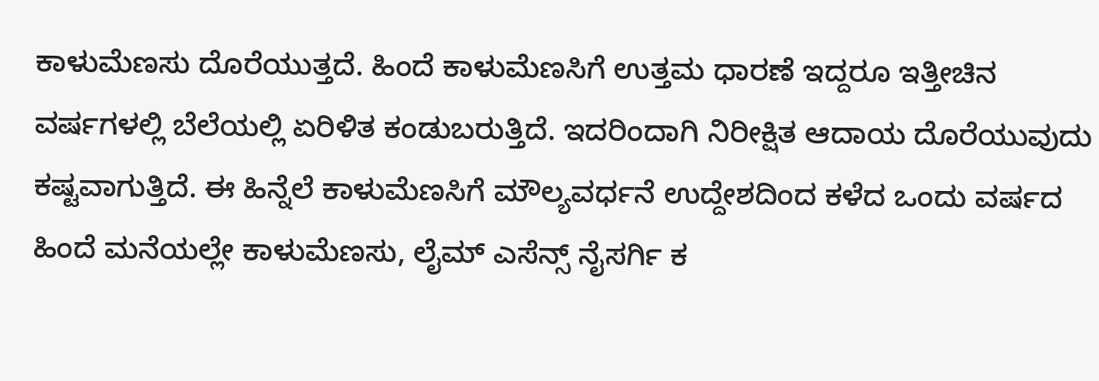ಕಾಳುಮೆಣಸು ದೊರೆಯುತ್ತದೆ. ಹಿಂದೆ ಕಾಳುಮೆಣಸಿಗೆ ಉತ್ತಮ ಧಾರಣೆ ಇದ್ದರೂ ಇತ್ತೀಚಿನ ವರ್ಷಗಳಲ್ಲಿ ಬೆಲೆಯಲ್ಲಿ ಏರಿಳಿತ ಕಂಡುಬರುತ್ತಿದೆ. ಇದರಿಂದಾಗಿ ನಿರೀಕ್ಷಿತ ಆದಾಯ ದೊರೆಯುವುದು ಕಷ್ಟವಾಗುತ್ತಿದೆ. ಈ ಹಿನ್ನೆಲೆ ಕಾಳುಮೆಣಸಿಗೆ ಮೌಲ್ಯವರ್ಧನೆ ಉದ್ದೇಶದಿಂದ ಕಳೆದ ಒಂದು ವರ್ಷದ ಹಿಂದೆ ಮನೆಯಲ್ಲೇ ಕಾಳುಮೆಣಸು, ಲೈಮ್ ಎಸೆನ್ಸ್‌ ನೈಸರ್ಗಿ ಕ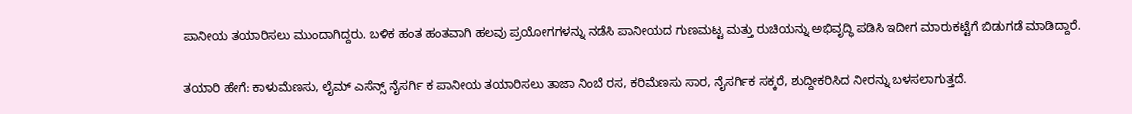ಪಾನೀಯ ತಯಾರಿಸಲು ಮುಂದಾಗಿದ್ದರು. ಬಳಿಕ ಹಂತ ಹಂತವಾಗಿ ಹಲವು ಪ್ರಯೋಗಗಳನ್ನು ನಡೆಸಿ ಪಾನೀಯದ ಗುಣಮಟ್ಟ ಮತ್ತು ರುಚಿಯನ್ನು ಅಭಿವೃದ್ಧಿ ಪಡಿಸಿ ಇದೀಗ ಮಾರುಕಟ್ಟೆಗೆ ಬಿಡುಗಡೆ ಮಾಡಿದ್ದಾರೆ.

ತಯಾರಿ ಹೇಗೆ: ಕಾಳುಮೆಣಸು, ಲೈಮ್ ಎಸೆನ್ಸ್‌ ನೈಸರ್ಗಿ ಕ ಪಾನೀಯ ತಯಾರಿಸಲು ತಾಜಾ ನಿಂಬೆ ರಸ, ಕರಿಮೆಣಸು ಸಾರ, ನೈಸರ್ಗಿಕ ಸಕ್ಕರೆ, ಶುದ್ದೀಕರಿಸಿದ ನೀರನ್ನು ಬಳಸಲಾಗುತ್ತದೆ.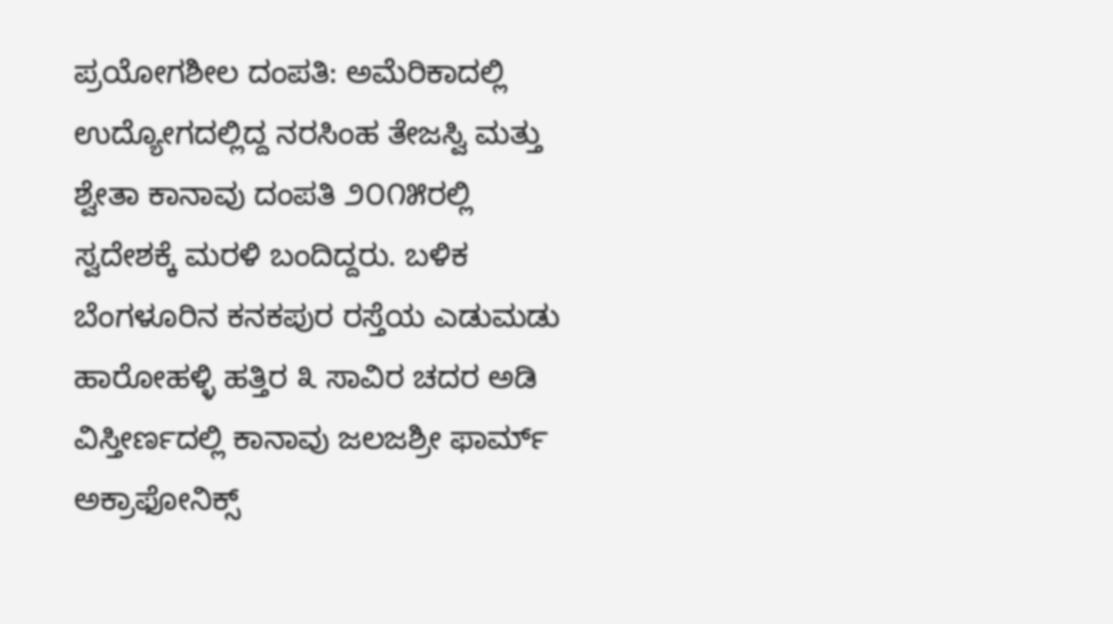ಪ್ರಯೋಗಶೀಲ ದಂಪತಿ: ಅಮೆರಿಕಾದಲ್ಲಿ ಉದ್ಯೋಗದಲ್ಲಿದ್ದ ನರಸಿಂಹ ತೇಜಸ್ವಿ ಮತ್ತು ಶ್ವೇತಾ ಕಾನಾವು ದಂಪತಿ ೨೦೧೫ರಲ್ಲಿ ಸ್ವದೇಶಕ್ಕೆ ಮರಳಿ ಬಂದಿದ್ದರು. ಬಳಿಕ ಬೆಂಗಳೂರಿನ ಕನಕಪುರ ರಸ್ತೆಯ ಎಡುಮಡು ಹಾರೋಹಳ್ಳಿ ಹತ್ತಿರ ೩ ಸಾವಿರ ಚದರ ಅಡಿ ವಿಸ್ತೀರ್ಣದಲ್ಲಿ ಕಾನಾವು ಜಲಜಶ್ರೀ ಫಾರ್ಮ್ ಅಕ್ರಾಫೋನಿಕ್ಸ್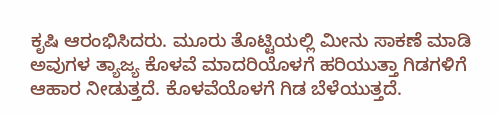ಕೃಷಿ ಆರಂಭಿಸಿದರು. ಮೂರು ತೊಟ್ಟಿಯಲ್ಲಿ ಮೀನು ಸಾಕಣೆ ಮಾಡಿ ಅವುಗಳ ತ್ಯಾಜ್ಯ ಕೊಳವೆ ಮಾದರಿಯೊಳಗೆ ಹರಿಯುತ್ತಾ ಗಿಡಗಳಿಗೆ ಆಹಾರ ನೀಡುತ್ತದೆ. ಕೊಳವೆಯೊಳಗೆ ಗಿಡ ಬೆಳೆಯುತ್ತದೆ.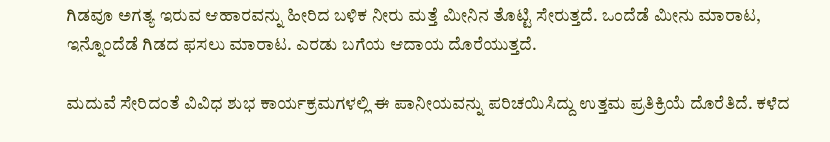ಗಿಡವೂ ಅಗತ್ಯ ಇರುವ ಆಹಾರವನ್ನು ಹೀರಿದ ಬಳಿಕ ನೀರು ಮತ್ತೆ ಮೀನಿನ ತೊಟ್ಟಿ ಸೇರುತ್ತದೆ. ಒಂದೆಡೆ ಮೀನು ಮಾರಾಟ, ಇನ್ನೊಂದೆಡೆ ಗಿಡದ ಫಸಲು ಮಾರಾಟ. ಎರಡು ಬಗೆಯ ಆದಾಯ ದೊರೆಯುತ್ತದೆ.

ಮದುವೆ ಸೇರಿದಂತೆ ವಿವಿಧ ಶುಭ ಕಾರ್ಯಕ್ರಮಗಳಲ್ಲಿ ಈ ಪಾನೀಯವನ್ನು ಪರಿಚಯಿಸಿದ್ದು ಉತ್ತಮ ಪ್ರತಿಕ್ರಿಯೆ ದೊರೆತಿದೆ. ಕಳೆದ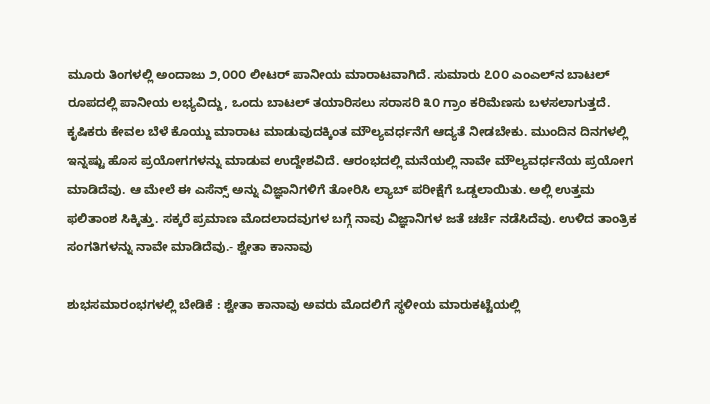ಮೂರು ತಿಂಗಳಲ್ಲಿ ಅಂದಾಜು ೨,೦೦೦ ಲೀಟರ್ ಪಾನೀಯ ಮಾರಾಟವಾಗಿದೆ. ಸುಮಾರು ೭೦೦ ಎಂಎಲ್‌ನ ಬಾಟಲ್ ರೂಪದಲ್ಲಿ ಪಾನೀಯ ಲಭ್ಯವಿದ್ದು, ಒಂದು ಬಾಟಲ್ ತಯಾರಿಸಲು ಸರಾಸರಿ ೩೦ ಗ್ರಾಂ ಕರಿಮೆಣಸು ಬಳಸಲಾಗುತ್ತದೆ. ಕೃಷಿಕರು ಕೇವಲ ಬೆಳೆ ಕೊಯ್ದು ಮಾರಾಟ ಮಾಡುವುದಕ್ಕಿಂತ ಮೌಲ್ಯವರ್ಧನೆಗೆ ಆದ್ಯತೆ ನೀಡಬೇಕು. ಮುಂದಿನ ದಿನಗಳಲ್ಲಿ ಇನ್ನಷ್ಟು ಹೊಸ ಪ್ರಯೋಗಗಳನ್ನು ಮಾಡುವ ಉದ್ದೇಶವಿದೆ. ಆರಂಭದಲ್ಲಿ ಮನೆಯಲ್ಲಿ ನಾವೇ ಮೌಲ್ಯವರ್ಧನೆಯ ಪ್ರಯೋಗ ಮಾಡಿದೆವು. ಆ ಮೇಲೆ ಈ ಎಸೆನ್ಸ್ ಅನ್ನು ವಿಜ್ಞಾನಿಗಳಿಗೆ ತೋರಿಸಿ ಲ್ಯಾಬ್ ಪರೀಕ್ಷೆಗೆ ಒಡ್ಡಲಾಯಿತು. ಅಲ್ಲಿ ಉತ್ತಮ ಫಲಿತಾಂಶ ಸಿಕ್ಕಿತ್ತು. ಸಕ್ಕರೆ ಪ್ರಮಾಣ ಮೊದಲಾದವುಗಳ ಬಗ್ಗೆ ನಾವು ವಿಜ್ಞಾನಿಗಳ ಜತೆ ಚರ್ಚೆ ನಡೆಸಿದೆವು. ಉಳಿದ ತಾಂತ್ರಿಕ ಸಂಗತಿಗಳನ್ನು ನಾವೇ ಮಾಡಿದೆವು.- ಶ್ವೇತಾ ಕಾನಾವು

ಶುಭಸಮಾರಂಭಗಳಲ್ಲಿ ಬೇಡಿಕೆ : ಶ್ವೇತಾ ಕಾನಾವು ಅವರು ಮೊದಲಿಗೆ ಸ್ಥಳೀಯ ಮಾರುಕಟ್ಟೆಯಲ್ಲಿ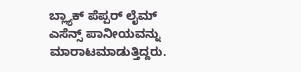ಬ್ಲ್ಯಾಕ್‌ ಪೆಪ್ಪರ್‌ ಲೈಮ್‌ ಎಸೆನ್ಸ್‌ ಪಾನೀಯವನ್ನು ಮಾರಾಟಮಾಡುತ್ತಿದ್ದರು.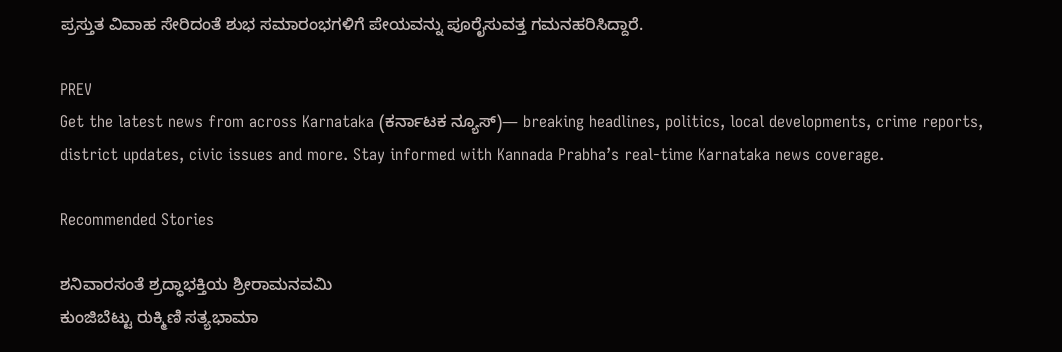ಪ್ರಸ್ತುತ ವಿವಾಹ ಸೇರಿದಂತೆ ಶುಭ ಸಮಾರಂಭಗಳಿಗೆ ಪೇಯವನ್ನು ಪೂರೈಸುವತ್ತ ಗಮನಹರಿಸಿದ್ದಾರೆ.

PREV
Get the latest news from across Karnataka (ಕರ್ನಾಟಕ ನ್ಯೂಸ್)— breaking headlines, politics, local developments, crime reports, district updates, civic issues and more. Stay informed with Kannada Prabha’s real‑time Karnataka news coverage.

Recommended Stories

ಶನಿವಾರಸಂತೆ ಶ್ರದ್ಧಾಭಕ್ತಿಯ ಶ್ರೀರಾಮನವಮಿ
ಕುಂಜಿಬೆಟ್ಟು ರುಕ್ಮಿಣಿ ಸತ್ಯಭಾಮಾ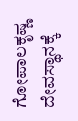ಗೋಪಾಲಕೃಷ್ಣ ದೇವಸ್ಥಾನಕ್ಕೆ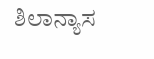ಶಿಲಾನ್ಯಾಸ